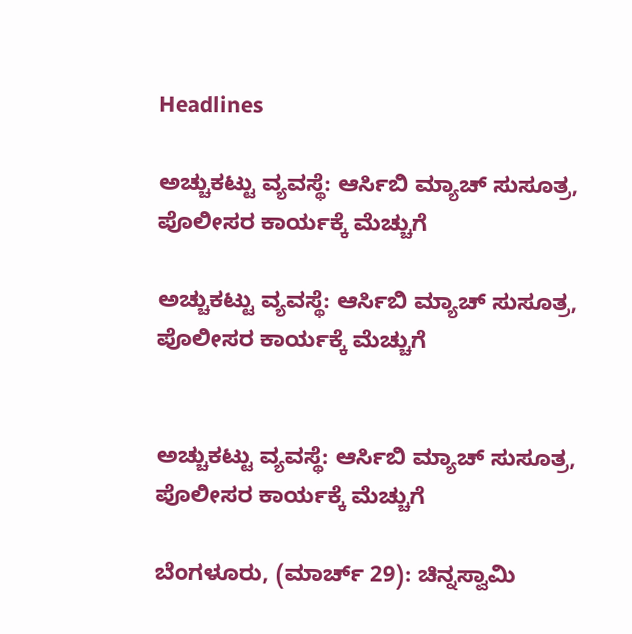Headlines

ಅಚ್ಚುಕಟ್ಟು ವ್ಯವಸ್ಥೆ: ಆರ್ಸಿಬಿ ಮ್ಯಾಚ್ ಸುಸೂತ್ರ, ಪೊಲೀಸರ ಕಾರ್ಯಕ್ಕೆ ಮೆಚ್ಚುಗೆ

ಅಚ್ಚುಕಟ್ಟು ವ್ಯವಸ್ಥೆ: ಆರ್ಸಿಬಿ ಮ್ಯಾಚ್ ಸುಸೂತ್ರ, ಪೊಲೀಸರ ಕಾರ್ಯಕ್ಕೆ ಮೆಚ್ಚುಗೆ


ಅಚ್ಚುಕಟ್ಟು ವ್ಯವಸ್ಥೆ: ಆರ್ಸಿಬಿ ಮ್ಯಾಚ್ ಸುಸೂತ್ರ, ಪೊಲೀಸರ ಕಾರ್ಯಕ್ಕೆ ಮೆಚ್ಚುಗೆ

ಬೆಂಗಳೂರು, (ಮಾರ್ಚ್ 29): ಚಿನ್ನಸ್ವಾಮಿ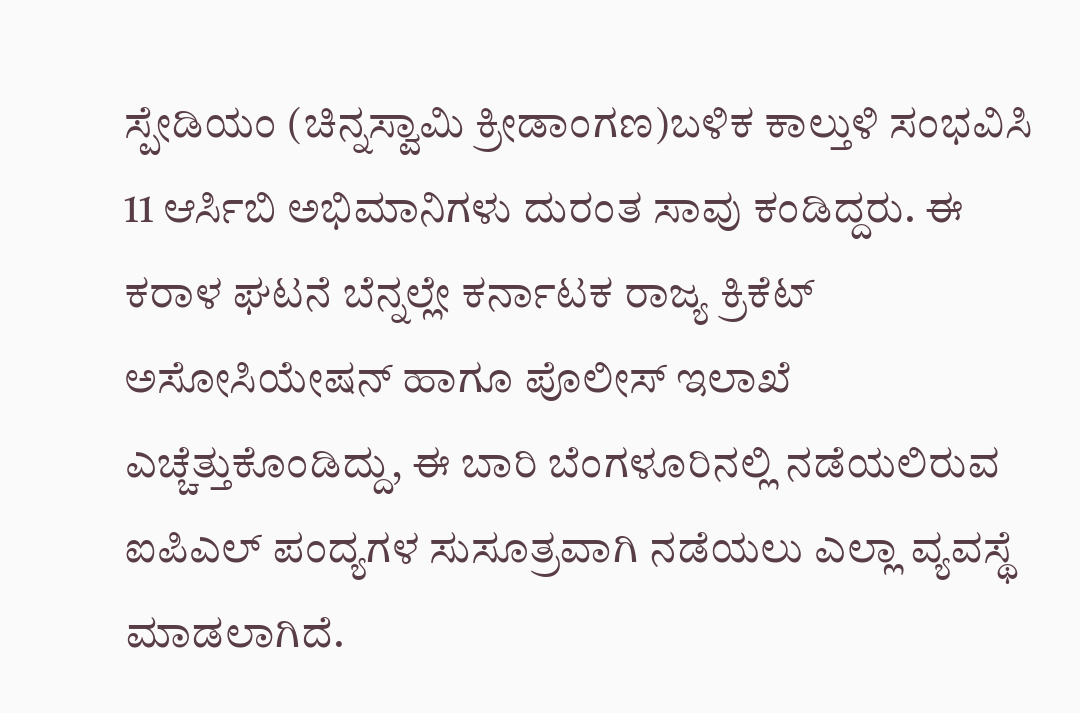ಸ್ಪೇಡಿಯಂ (ಚಿನ್ನಸ್ವಾಮಿ ಕ್ರೀಡಾಂಗಣ)ಬಳಿಕ ಕಾಲ್ತುಳಿ ಸಂಭವಿಸಿ 11 ಆರ್ಸಿಬಿ ಅಭಿಮಾನಿಗಳು ದುರಂತ ಸಾವು ಕಂಡಿದ್ದರು. ಈ ಕರಾಳ ಘಟನೆ ಬೆನ್ನಲ್ಲೇ ಕರ್ನಾಟಕ ರಾಜ್ಯ ಕ್ರಿಕೆಟ್ ಅಸೋಸಿಯೇಷನ್ ಹಾಗೂ ಪೊಲೀಸ್ ಇಲಾಖೆ ಎಚ್ಚೆತ್ತುಕೊಂಡಿದ್ದು, ಈ ಬಾರಿ ಬೆಂಗಳೂರಿನಲ್ಲಿ ನಡೆಯಲಿರುವ ಐಪಿಎಲ್ ಪಂದ್ಯಗಳ ಸುಸೂತ್ರವಾಗಿ ನಡೆಯಲು ಎಲ್ಲಾ ವ್ಯವಸ್ಥೆ ಮಾಡಲಾಗಿದೆ.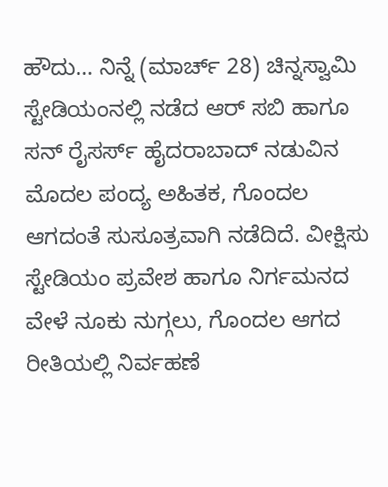ಹೌದು… ನಿನ್ನೆ (ಮಾರ್ಚ್ 28) ಚಿನ್ನಸ್ವಾಮಿ ಸ್ಟೇಡಿಯಂನಲ್ಲಿ ನಡೆದ ಆರ್ ಸಬಿ ಹಾಗೂ ಸನ್ ರೈಸರ್ಸ್ ಹೈದರಾಬಾದ್ ನಡುವಿನ ಮೊದಲ ಪಂದ್ಯ ಅಹಿತಕ, ಗೊಂದಲ ಆಗದಂತೆ ಸುಸೂತ್ರವಾಗಿ ನಡೆದಿದೆ. ವೀಕ್ಷಿಸು ಸ್ಟೇಡಿಯಂ ಪ್ರವೇಶ ಹಾಗೂ ನಿರ್ಗಮನದ ವೇಳೆ ನೂಕು ನುಗ್ಗಲು, ಗೊಂದಲ ಆಗದ ರೀತಿಯಲ್ಲಿ ನಿರ್ವಹಣೆ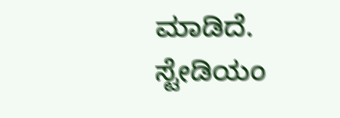ಮಾಡಿದೆ. ಸ್ಟೇಡಿಯಂ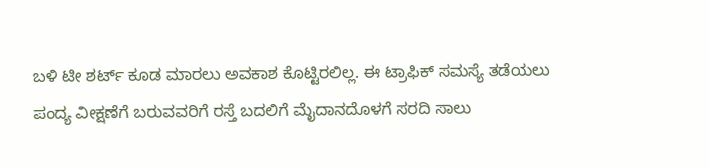ಬಳಿ ಟೀ ಶರ್ಟ್ ಕೂಡ ಮಾರಲು ಅವಕಾಶ ಕೊಟ್ಟಿರಲಿಲ್ಲ. ಈ ಟ್ರಾಫಿಕ್ ಸಮಸ್ಯೆ ತಡೆಯಲು ಪಂದ್ಯ ವೀಕ್ಷಣೆಗೆ ಬರುವವರಿಗೆ ರಸ್ತೆ ಬದಲಿಗೆ ಮೈದಾನದೊಳಗೆ ಸರದಿ ಸಾಲು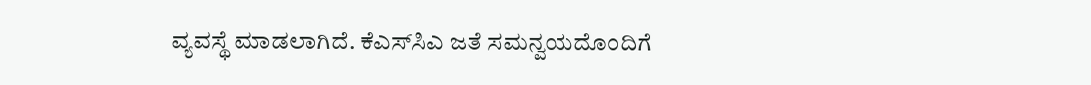ವ್ಯವಸ್ಥೆ ಮಾಡಲಾಗಿದೆ. ಕೆಎಸ್‌ಸಿಎ ಜತೆ ಸಮನ್ವಯದೊಂದಿಗೆ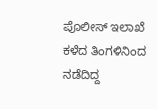ಪೊಲೀಸ್ ಇಲಾಖೆ ಕಳೆದ ತಿಂಗಳಿನಿಂದ ನಡೆದಿದ್ದ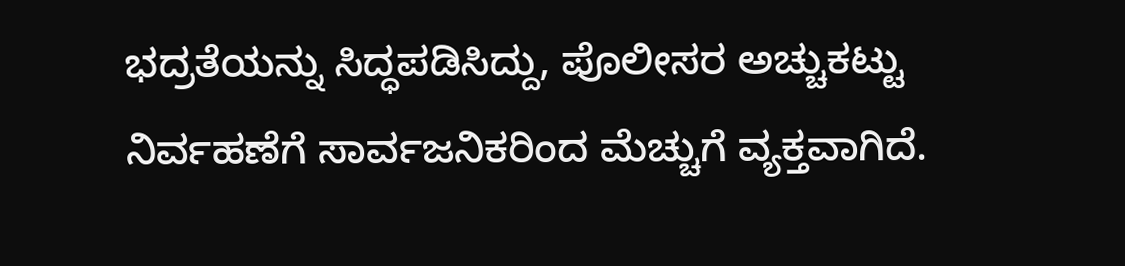ಭದ್ರತೆಯನ್ನು ಸಿದ್ಧಪಡಿಸಿದ್ದು, ಪೊಲೀಸರ ಅಚ್ಚುಕಟ್ಟು ನಿರ್ವಹಣೆಗೆ ಸಾರ್ವಜನಿಕರಿಂದ ಮೆಚ್ಚುಗೆ ವ್ಯಕ್ತವಾಗಿದೆ.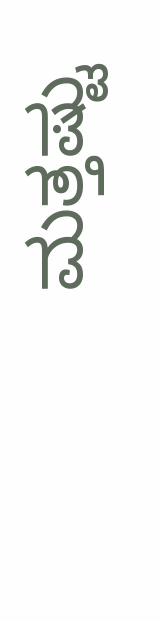ಮತ್ತಷ್ಟು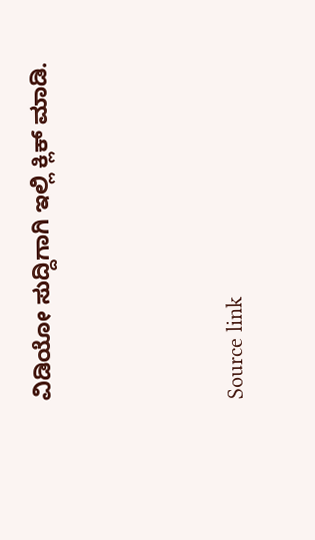ವಿಡಿಯೋ ಸುದ್ದಿಗಾಗಿ ಇಲ್ಲಿ ಕ್ಲಿಕ್ ಮಾಡಿ.



Source link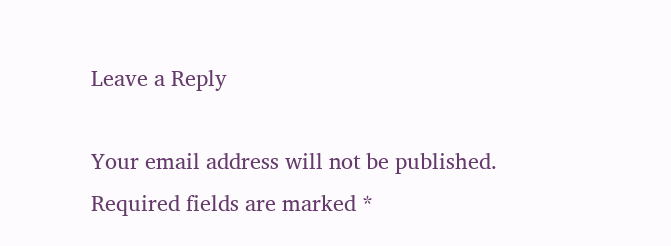Leave a Reply

Your email address will not be published. Required fields are marked *